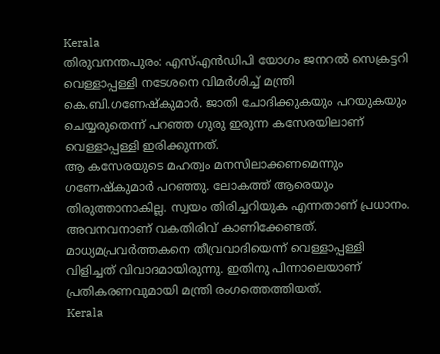Kerala
തിരുവനന്തപുരം: എസ്എൻഡിപി യോഗം ജനറൽ സെക്രട്ടറി വെള്ളാപ്പള്ളി നടേശനെ വിമർശിച്ച് മന്ത്രി കെ.ബി.ഗണേഷ്കുമാർ. ജാതി ചോദിക്കുകയും പറയുകയും ചെയ്യരുതെന്ന് പറഞ്ഞ ഗുരു ഇരുന്ന കസേരയിലാണ് വെള്ളാപ്പള്ളി ഇരിക്കുന്നത്.
ആ കസേരയുടെ മഹത്വം മനസിലാക്കണമെന്നും ഗണേഷ്കുമാർ പറഞ്ഞു. ലോകത്ത് ആരെയും തിരുത്താനാകില്ല. സ്വയം തിരിച്ചറിയുക എന്നതാണ് പ്രധാനം. അവനവനാണ് വകതിരിവ് കാണിക്കേണ്ടത്.
മാധ്യമപ്രവർത്തകനെ തീവ്രവാദിയെന്ന് വെള്ളാപ്പള്ളി വിളിച്ചത് വിവാദമായിരുന്നു. ഇതിനു പിന്നാലെയാണ് പ്രതികരണവുമായി മന്ത്രി രംഗത്തെത്തിയത്.
Kerala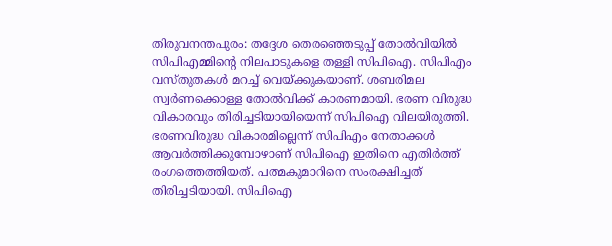തിരുവനന്തപുരം: തദ്ദേശ തെരഞ്ഞെടുപ്പ് തോൽവിയിൽ സിപിഎമ്മിന്റെ നിലപാടുകളെ തള്ളി സിപിഐ. സിപിഎം വസ്തുതകൾ മറച്ച് വെയ്ക്കുകയാണ്. ശബരിമല സ്വർണക്കൊള്ള തോൽവിക്ക് കാരണമായി. ഭരണ വിരുദ്ധ വികാരവും തിരിച്ചടിയായിയെന്ന് സിപിഐ വിലയിരുത്തി.
ഭരണവിരുദ്ധ വികാരമില്ലെന്ന് സിപിഎം നേതാക്കൾ ആവർത്തിക്കുമ്പോഴാണ് സിപിഐ ഇതിനെ എതിർത്ത് രംഗത്തെത്തിയത്. പത്മകുമാറിനെ സംരക്ഷിച്ചത് തിരിച്ചടിയായി. സിപിഐ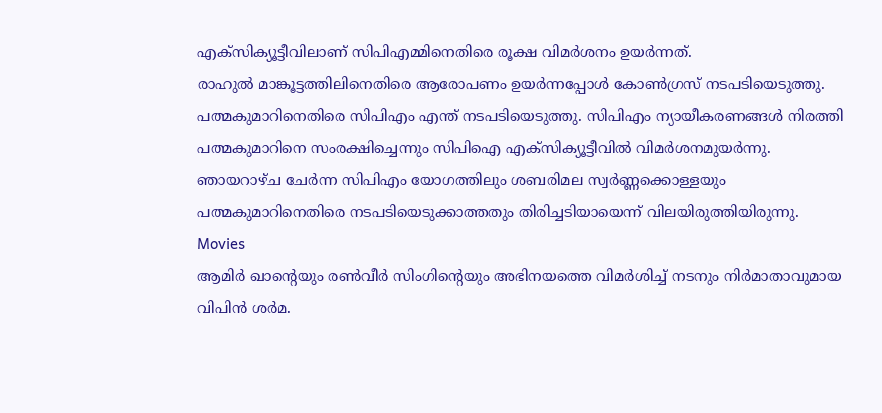എക്സിക്യൂട്ടീവിലാണ് സിപിഎമ്മിനെതിരെ രൂക്ഷ വിമർശനം ഉയർന്നത്.
രാഹുൽ മാങ്കൂട്ടത്തിലിനെതിരെ ആരോപണം ഉയർന്നപ്പോൾ കോൺഗ്രസ് നടപടിയെടുത്തു. പത്മകുമാറിനെതിരെ സിപിഎം എന്ത് നടപടിയെടുത്തു. സിപിഎം ന്യായീകരണങ്ങൾ നിരത്തി പത്മകുമാറിനെ സംരക്ഷിച്ചെന്നും സിപിഐ എക്സിക്യൂട്ടീവിൽ വിമർശനമുയർന്നു.
ഞായറാഴ്ച ചേർന്ന സിപിഎം യോഗത്തിലും ശബരിമല സ്വർണ്ണക്കൊള്ളയും പത്മകുമാറിനെതിരെ നടപടിയെടുക്കാത്തതും തിരിച്ചടിയായെന്ന് വിലയിരുത്തിയിരുന്നു.
Movies
ആമിർ ഖാന്റെയും രൺവീർ സിംഗിന്റെയും അഭിനയത്തെ വിമർശിച്ച് നടനും നിർമാതാവുമായ വിപിൻ ശർമ.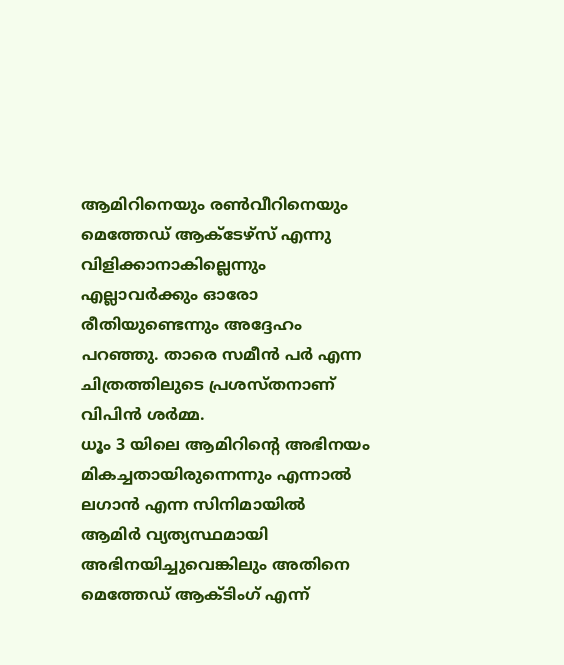ആമിറിനെയും രൺവീറിനെയും മെത്തേഡ് ആക്ടേഴ്സ് എന്നു വിളിക്കാനാകില്ലെന്നും എല്ലാവർക്കും ഓരോ രീതിയുണ്ടെന്നും അദ്ദേഹം പറഞ്ഞു. താരെ സമീൻ പർ എന്ന ചിത്രത്തിലുടെ പ്രശസ്തനാണ് വിപിൻ ശർമ്മ.
ധൂം 3 യിലെ ആമിറിന്റെ അഭിനയം മികച്ചതായിരുന്നെന്നും എന്നാൽ ലഗാൻ എന്ന സിനിമായിൽ ആമിർ വ്യത്യസ്ഥമായി അഭിനയിച്ചുവെങ്കിലും അതിനെ മെത്തേഡ് ആക്ടിംഗ് എന്ന്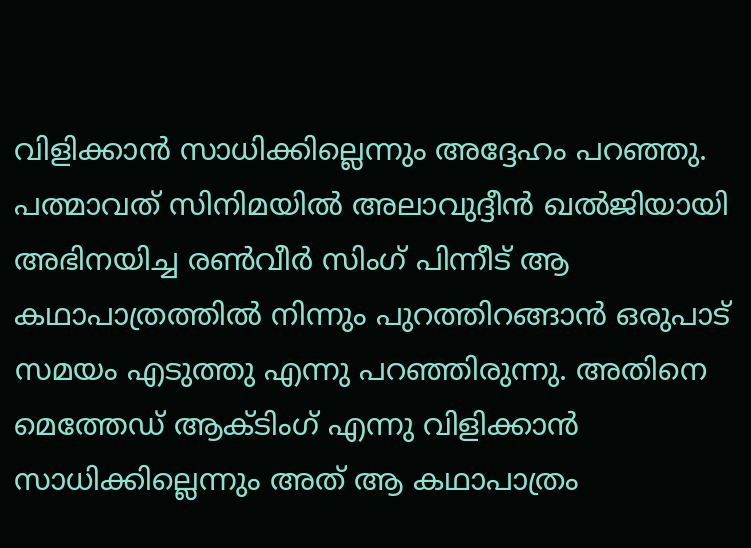വിളിക്കാൻ സാധിക്കില്ലെന്നും അദ്ദേഹം പറഞ്ഞു.
പത്മാവത് സിനിമയിൽ അലാവുദ്ദീൻ ഖൽജിയായി അഭിനയിച്ച രൺവീർ സിംഗ് പിന്നീട് ആ കഥാപാത്രത്തിൽ നിന്നും പുറത്തിറങ്ങാൻ ഒരുപാട് സമയം എടുത്തു എന്നു പറഞ്ഞിരുന്നു. അതിനെ മെത്തേഡ് ആക്ടിംഗ് എന്നു വിളിക്കാൻ സാധിക്കില്ലെന്നും അത് ആ കഥാപാത്രം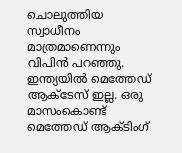ചൊലുത്തിയ സ്വാധീനം മാത്രമാണെന്നും വിപിൻ പറഞ്ഞു.
ഇന്ത്യയിൽ മെത്തേഡ് ആക്ടേസ് ഇല്ല. ഒരു മാസംകൊണ്ട് മെത്തേഡ് ആക്ടിംഗ്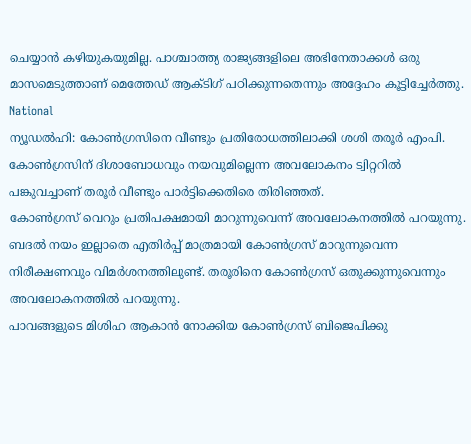ചെയ്യാൻ കഴിയുകയുമില്ല. പാശ്ചാത്ത്യ രാജ്യങ്ങളിലെ അഭിനേതാക്കൾ ഒരു മാസമെടുത്താണ് മെത്തേഡ് ആക്ടിഗ് പഠിക്കുന്നതെന്നും അദ്ദേഹം കൂട്ടിച്ചേർത്തു.
National
ന്യൂഡൽഹി: കോൺഗ്രസിനെ വീണ്ടും പ്രതിരോധത്തിലാക്കി ശശി തരൂർ എംപി. കോൺഗ്രസിന് ദിശാബോധവും നയവുമില്ലെന്ന അവലോകനം ട്വിറ്ററിൽ പങ്കുവച്ചാണ് തരൂർ വീണ്ടും പാർട്ടിക്കെതിരെ തിരിഞ്ഞത്.
കോൺഗ്രസ് വെറും പ്രതിപക്ഷമായി മാറുന്നുവെന്ന് അവലോകനത്തിൽ പറയുന്നു. ബദൽ നയം ഇല്ലാതെ എതിർപ്പ് മാത്രമായി കോൺഗ്രസ് മാറുന്നുവെന്ന നിരീക്ഷണവും വിമർശനത്തിലുണ്ട്. തരൂരിനെ കോൺഗ്രസ് ഒതുക്കുന്നുവെന്നും അവലോകനത്തിൽ പറയുന്നു.
പാവങ്ങളുടെ മിശിഹ ആകാൻ നോക്കിയ കോൺഗ്രസ് ബിജെപിക്കു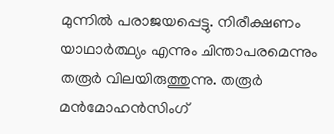മുന്നിൽ പരാജയപ്പെട്ടു. നിരീക്ഷണം യാഥാർത്ഥ്യം എന്നും ചിന്താപരമെന്നും തരൂർ വിലയിരുത്തുന്നു. തരൂർ മൻമോഹൻസിംഗ്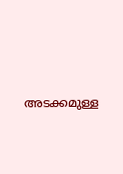അടക്കമുള്ള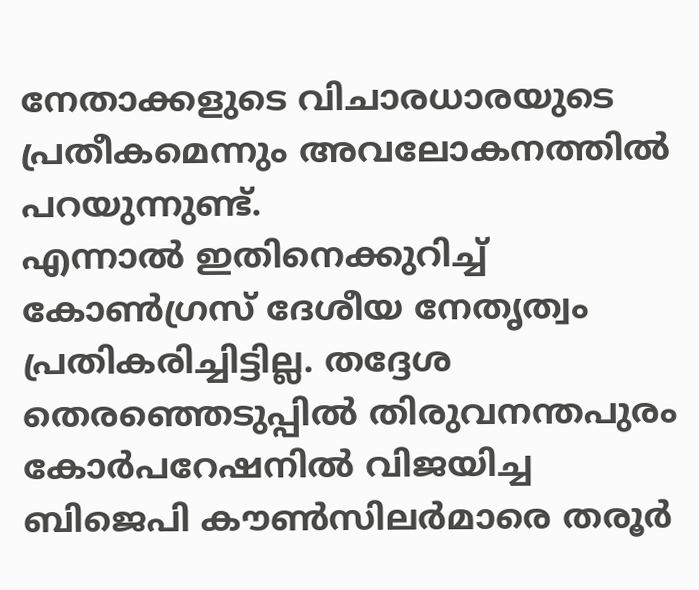നേതാക്കളുടെ വിചാരധാരയുടെ പ്രതീകമെന്നും അവലോകനത്തിൽ പറയുന്നുണ്ട്.
എന്നാൽ ഇതിനെക്കുറിച്ച് കോൺഗ്രസ് ദേശീയ നേതൃത്വം പ്രതികരിച്ചിട്ടില്ല. തദ്ദേശ തെരഞ്ഞെടുപ്പിൽ തിരുവനന്തപുരം കോർപറേഷനിൽ വിജയിച്ച ബിജെപി കൗൺസിലർമാരെ തരൂർ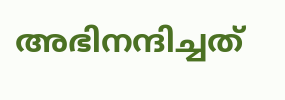അഭിനന്ദിച്ചത്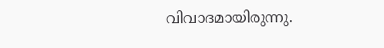വിവാദമായിരുന്നു.